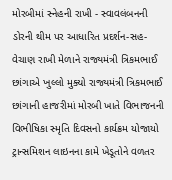મોરબીમાં સ્નેહની રાખી - સ્વાવલંબનની ડોરની થીમ પર આધારિત પ્રદર્શન-સહ-વેચાણ રાખી મેળાને રાજ્યમંત્રી ત્રિકમભાઈ છાંગાએ ખુલ્લો મુક્યો રાજ્યમંત્રી ત્રિકમભાઈ છાંગાની હાજરીમાં મોરબી ખાતે વિભાજનની વિભીષિકા સ્મૃતિ દિવસનો કાર્યક્રમ યોજાયો ટ્રાન્સમિશન લાઇનના કામે ખેડૂતોને વળતર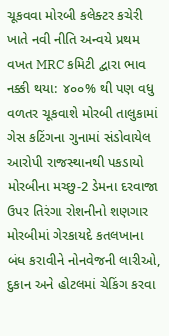ચૂકવવા મોરબી કલેક્ટર કચેરી ખાતે નવી નીતિ અન્વયે પ્રથમ વખત MRC કમિટી દ્વારા ભાવ નક્કી થયા: ૪૦૦% થી પણ વધુ વળતર ચૂકવાશે મોરબી તાલુકામાં ગેસ કટિંગના ગુનામાં સંડોવાયેલ આરોપી રાજસ્થાનથી પકડાયો મોરબીના મચ્છુ-2 ડેમના દરવાજા ઉપર તિરંગા રોશનીનો શણગાર મોરબીમાં ગેરકાયદે કતલખાના બંધ કરાવીને નોનવેજની લારીઓ, દુકાન અને હોટલમાં ચેકિંગ કરવા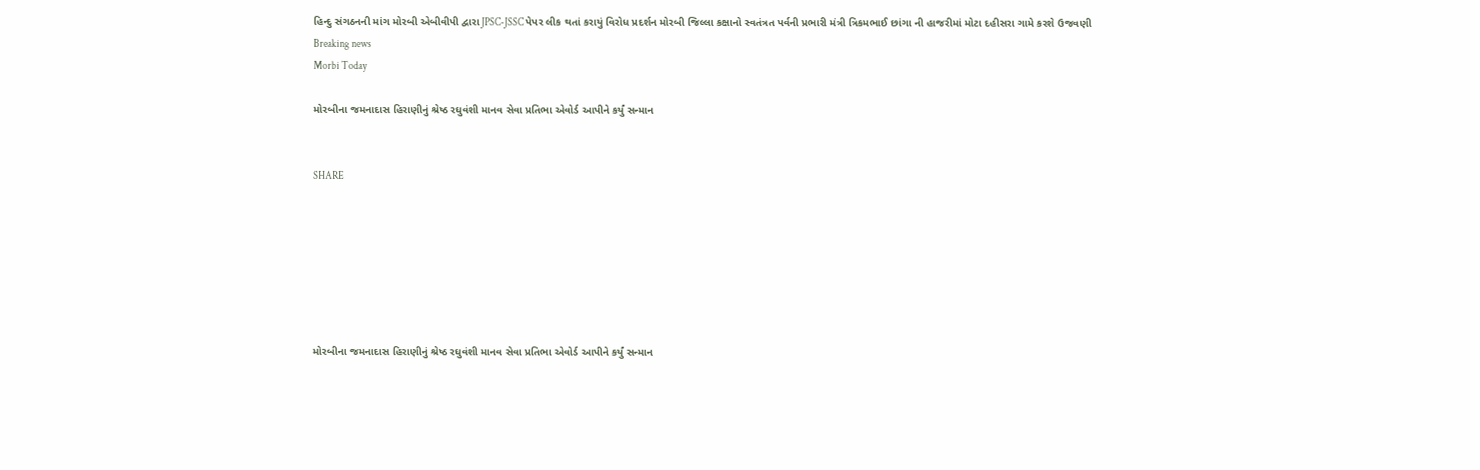હિન્દુ સંગઠનની માંગ મોરબી એબીવીપી દ્વારા JPSC-JSSC પેપર લીક થતાં કરાયું વિરોધ પ્રદર્શન મોરબી જિલ્લા કક્ષાનો સ્વતંત્રત પર્વની પ્રભારી મંત્રી ત્રિકમભાઈ છાંગા ની હાજરીમાં મોટા દહીસરા ગામે કરશે ઉજવણી
Breaking news
Morbi Today

મોરબીના જમનાદાસ હિરાણીનું શ્રેષ્ઠ રઘુવંશી માનવ સેવા પ્રતિભા એવોર્ડ આપીને કર્યું સન્માન


SHARE







મોરબીના જમનાદાસ હિરાણીનું શ્રેષ્ઠ રઘુવંશી માનવ સેવા પ્રતિભા એવોર્ડ આપીને કર્યું સન્માન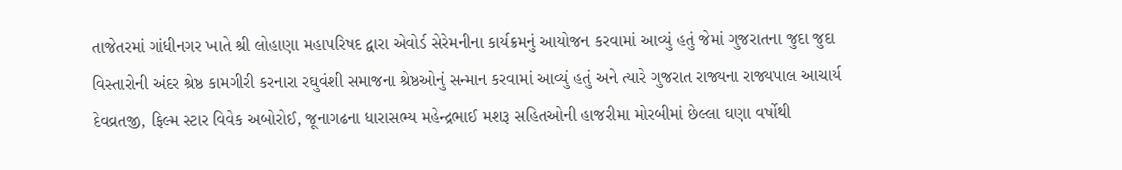તાજેતરમાં ગાંધીનગર ખાતે શ્રી લોહાણા મહાપરિષદ દ્વારા એવોર્ડ સેરેમનીના કાર્યક્રમનું આયોજન કરવામાં આવ્યું હતું જેમાં ગુજરાતના જુદા જુદા વિસ્તારોની અંદર શ્રેષ્ઠ કામગીરી કરનારા રઘુવંશી સમાજના શ્રેષ્ઠઓનું સન્માન કરવામાં આવ્યું હતું અને ત્યારે ગુજરાત રાજ્યના રાજ્યપાલ આચાર્ય દેવવ્રતજી, ફિલ્મ સ્ટાર વિવેક અબોરોઈ, જૂનાગઢના ધારાસભ્ય મહેન્દ્રભાઈ મશરૂ સહિતઓની હાજરીમા મોરબીમાં છેલ્લા ઘણા વર્ષોથી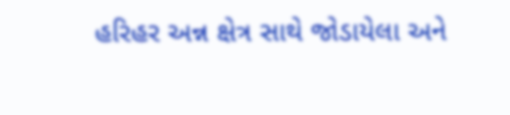હરિહર અન્ન ક્ષેત્ર સાથે જોડાયેલા અને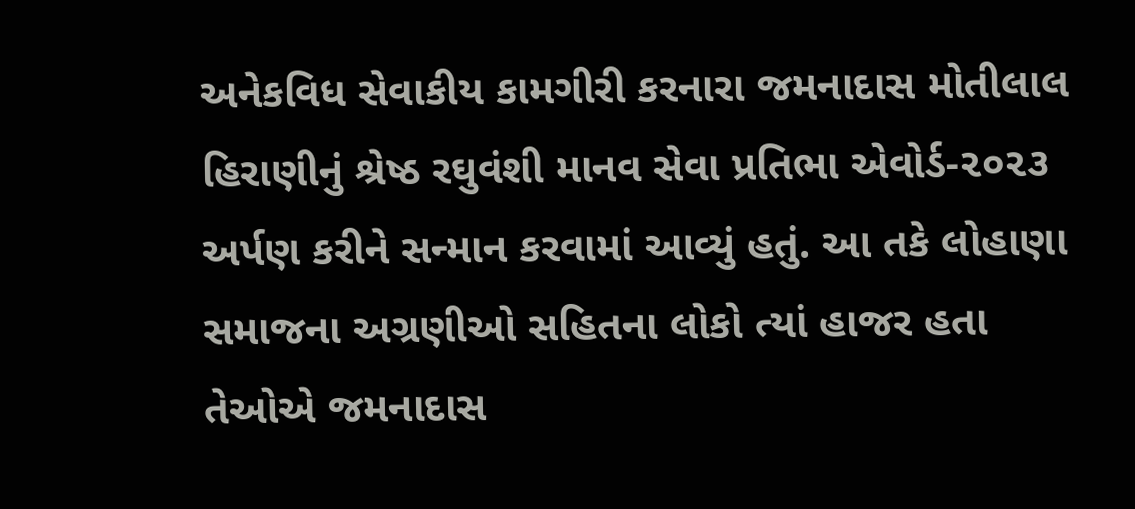અનેકવિધ સેવાકીય કામગીરી કરનારા જમનાદાસ મોતીલાલ હિરાણીનું શ્રેષ્ઠ રઘુવંશી માનવ સેવા પ્રતિભા એવોર્ડ-૨૦૨૩ અર્પણ કરીને સન્માન કરવામાં આવ્યું હતું. આ તકે લોહાણા સમાજના અગ્રણીઓ સહિતના લોકો ત્યાં હાજર હતા તેઓએ જમનાદાસ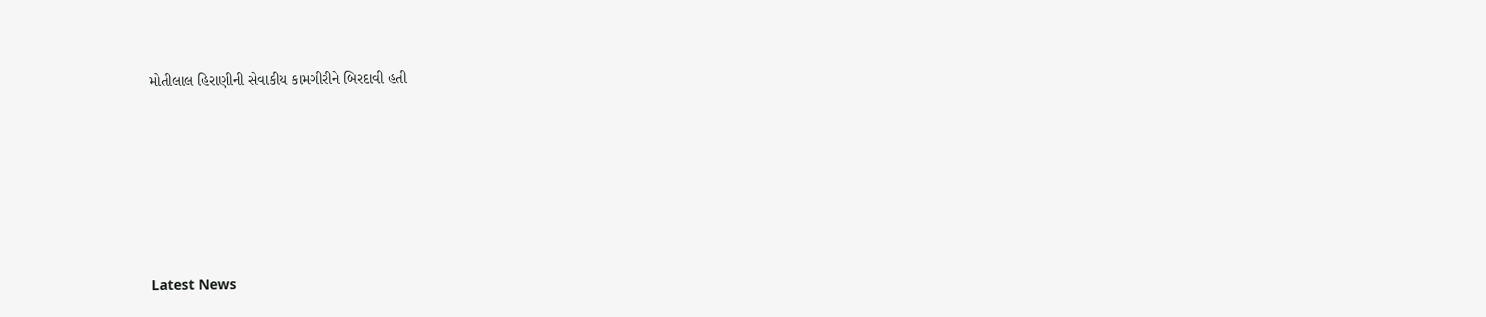મોતીલાલ હિરાણીની સેવાકીય કામગીરીને બિરદાવી હતી






Latest News